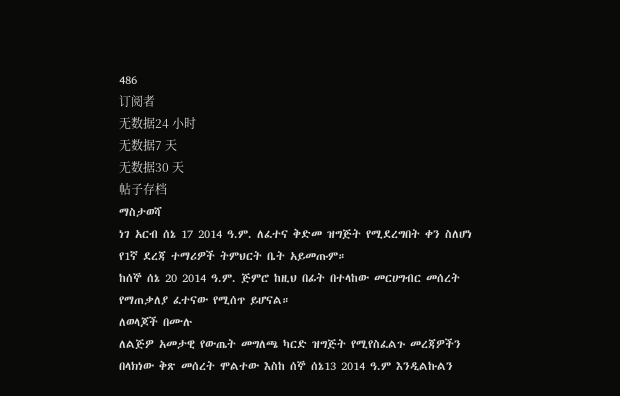486
订阅者
无数据24 小时
无数据7 天
无数据30 天
帖子存档
ማስታወሻ
ነገ አርብ ሰኔ 17 2014 ዓ.ም. ለፈተና ቅድመ ዝግጅት የሚደረግበት ቀን ስለሆነ የ1ኛ ደረጃ ተማሪዎች ትምህርት ቤት አይመጡም።
ከሰኞ ሰኔ 20 2014 ዓ.ም. ጅምሮ ከዚህ በፊት በተላከው መርሀግብር መሰረት የማጠቃለያ ፈተናው የሚሰጥ ይሆናል።
ለወላጆች በሙሉ
ለልጅዎ አመታዊ የውጤት መግለጫ ካርድ ዝግጅት የሚየስፈልጉ መረጃዎችን በላክነው ቅጽ መሰረት ሞልተው እስከ ሰኞ ሰኔ13 2014 ዓ.ም እንዲልኩልን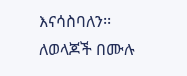እናሳስባለን፡፡
ለወላጆች በሙሉ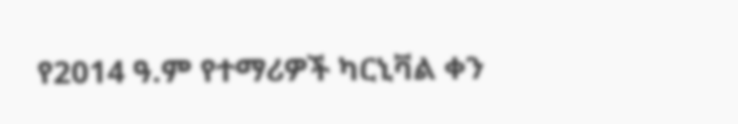የ2014 ዓ.ም የተማሪዎች ካርኒቫል ቀን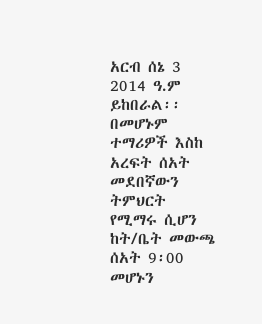አርብ ሰኔ 3 2014 ዓ.ም ይከበራል፡፡ በመሆኑም ተማሪዎች እስከ አረፍት ሰአት መደበኛውን ትምህርት የሚማሩ ሲሆን ከት/ቤት መውጫ ሰአት 9፡00 መሆኑን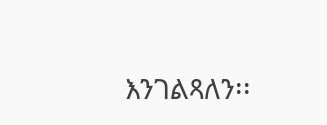እንገልጻለን፡፡